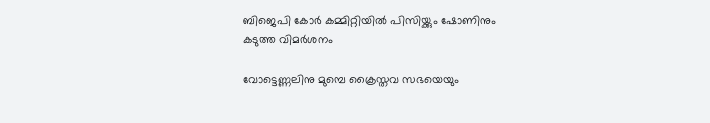ബിജെപി കോർ കമ്മിറ്റിയിൽ പിസിയ്ക്കും ഷോണിനും കടുത്ത വിമർശനം

വോട്ടെണ്ണലിനു മുമ്പെ ക്രൈസ്തവ സഭയെയും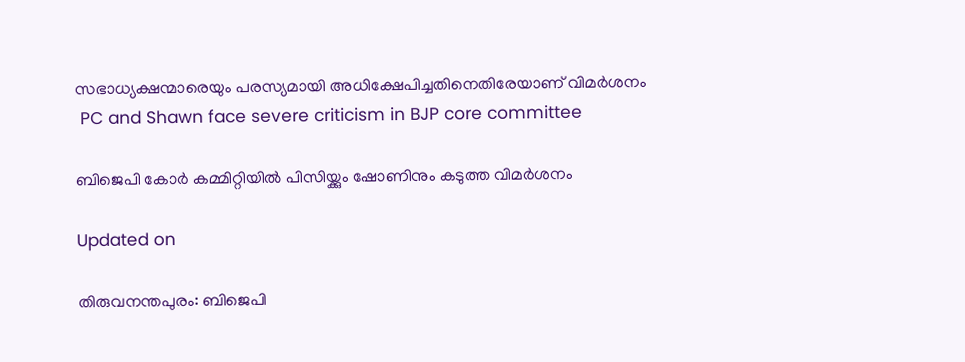സഭാധ്യക്ഷന്മാരെയും പരസ്യമായി അധിക്ഷേപിച്ചതിനെതിരേയാണ് വിമർശനം
 PC and Shawn face severe criticism in BJP core committee

ബിജെപി കോർ കമ്മിറ്റിയിൽ പിസിയ്ക്കും ഷോണിനും കടുത്ത വിമർശനം

Updated on

തിരുവനന്തപുരം: ബിജെപി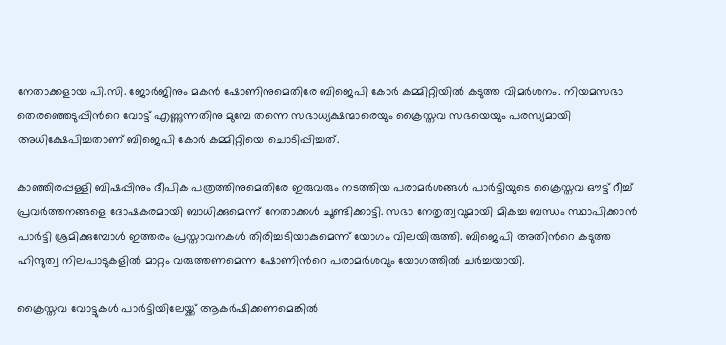നേതാക്കളായ പി.സി. ജോർജിനും മകൻ ഷോണിനുമെതിരേ ബിജെപി കോർ കമ്മിറ്റിയിൽ കടുത്ത വിമർശനം. നിയമസഭാ തെരഞ്ഞെടുപ്പിന്‍റെ വോട്ട് എണ്ണുന്നതിനു മുമ്പേ തന്നെ സഭാധ്യക്ഷന്മാരെയും ക്രൈസ്തവ സഭയെയും പരസ്യമായി അധിക്ഷേപിച്ചതാണ് ബിജെപി കോർ കമ്മിറ്റിയെ ചൊടിപ്പിച്ചത്.

കാഞ്ഞിരപ്പള്ളി ബിഷപ്പിനും ദീപിക പത്രത്തിനുമെതിരേ ഇരുവരും നടത്തിയ പരാമർശങ്ങൾ പാർട്ടിയുടെ ക്രൈസ്തവ ഔട്ട് റീച്ച് പ്രവർത്തനങ്ങളെ ദോഷകരമായി ബാധിക്കുമെന്ന് നേതാക്കൾ ചൂണ്ടിക്കാട്ടി. സഭാ നേതൃത്വവുമായി മികച്ച ബന്ധം സ്ഥാപിക്കാൻ പാർട്ടി ശ്രമിക്കുമ്പോൾ ഇത്തരം പ്രസ്താവനകൾ തിരിച്ചടിയാകുമെന്ന് യോഗം വിലയിരുത്തി. ബിജെപി അതിന്‍റെ കടുത്ത ഹിന്ദുത്വ നിലപാടുകളിൽ മാറ്റം വരുത്തണമെന്ന ഷോണിന്‍റെ പരാമർശവും യോഗത്തിൽ ചർച്ചയായി.

ക്രൈസ്തവ വോട്ടുകൾ പാർട്ടിയിലേയ്ക്ക് ആകർഷിക്കണമെങ്കിൽ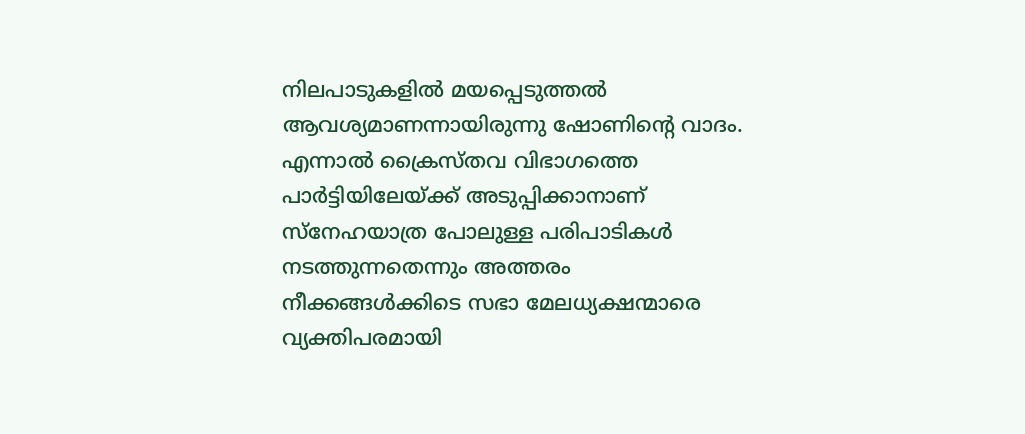നിലപാടുകളിൽ മയപ്പെടുത്തൽ ആവശ്യമാണന്നായിരുന്നു ഷോണിന്‍റെ വാദം. എന്നാൽ ക്രൈസ്തവ വിഭാഗത്തെ പാർട്ടിയിലേയ്ക്ക് അടുപ്പിക്കാനാണ് സ്നേഹയാത്ര പോലുള്ള പരിപാടികൾ നടത്തുന്നതെന്നും അത്തരം നീക്കങ്ങൾക്കിടെ സഭാ മേലധ്യക്ഷന്മാരെ വ്യക്തിപരമായി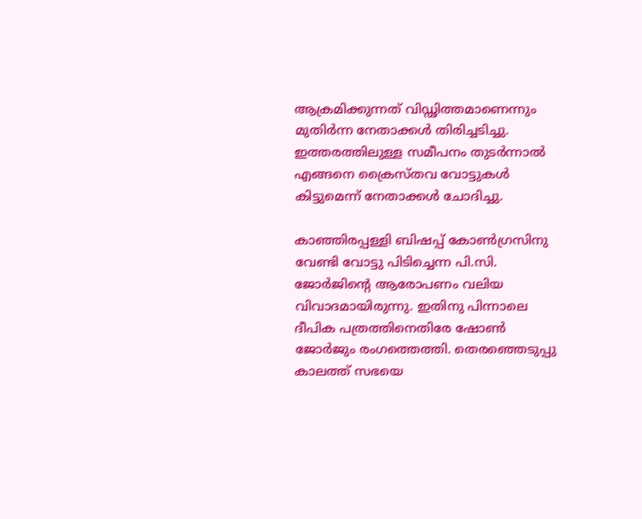ആക്രമിക്കുന്നത് വിഡ്ഢിത്തമാണെന്നും മുതിർന്ന നേതാക്കൾ തിരിച്ചടിച്ചു. ഇത്തരത്തിലുള്ള സമീപനം തുടർന്നാൽ എങ്ങനെ ക്രൈസ്തവ വോട്ടുകൾ കിട്ടുമെന്ന് നേതാക്കൾ ചോദിച്ചു.

കാഞ്ഞിരപ്പള്ളി ബിഷപ്പ് കോൺഗ്രസിനു വേണ്ടി വോട്ടു പിടിച്ചെന്ന പി.സി. ജോർജിന്‍റെ ആരോപണം വലിയ വിവാദമായിരുന്നു. ഇതിനു പിന്നാലെ ദീപിക പത്രത്തിനെതിരേ ഷോൺ ജോർജും രംഗത്തെത്തി. തെരഞ്ഞെടുപ്പു കാലത്ത് സഭയെ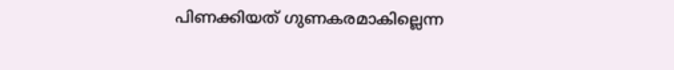പിണക്കിയത് ഗുണകരമാകില്ലെന്ന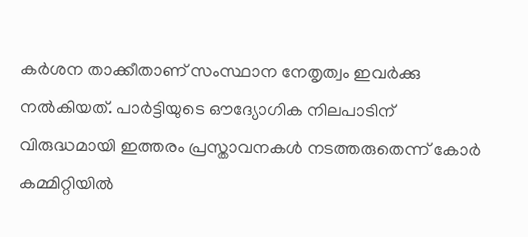കർശന താക്കീതാണ് സംസ്ഥാന നേതൃത്വം ഇവർക്കു നൽകിയത്. പാർട്ടിയുടെ ഔദ്യോഗിക നിലപാടിന് വിരുദ്ധമായി ഇത്തരം പ്രസ്താവനകൾ നടത്തരുതെന്ന് കോർ കമ്മിറ്റിയിൽ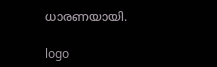ധാരണയായി.

logo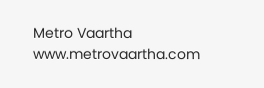Metro Vaartha
www.metrovaartha.com